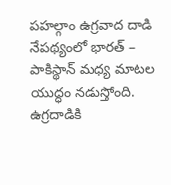పహల్గాం ఉగ్రవాద దాడి నేపథ్యంలో భారత్ – పాకిస్థాన్ మధ్య మాటల యుద్ధం నడుస్తోంది. ఉగ్రదాడికి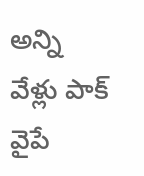అన్ని వేళ్లు పాక్ వైపే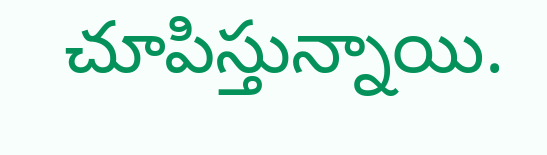చూపిస్తున్నాయి.